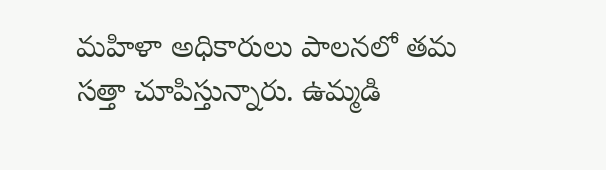మహిళా అధికారులు పాలనలో తమ సత్తా చూపిస్తున్నారు. ఉమ్మడి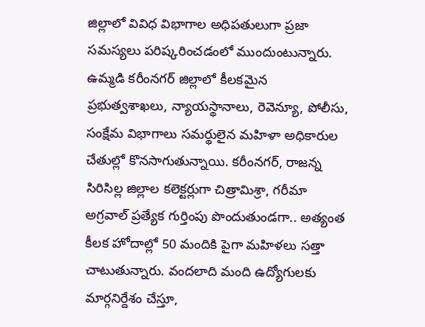జిల్లాలో వివిధ విభాగాల అధిపతులుగా ప్రజా సమస్యలు పరిష్కరించడంలో ముందుంటున్నారు. ఉమ్మడి కరీంనగర్ జిల్లాలో కీలకమైన ప్రభుత్వశాఖలు, న్యాయస్థానాలు, రెవెన్యూ, పోలీసు, సంక్షేమ విభాగాలు సమర్థులైన మహిళా అధికారుల చేతుల్లో కొనసాగుతున్నాయి. కరీంనగర్, రాజన్న సిరిసిల్ల జిల్లాల కలెక్టర్లుగా చిత్రామిశ్రా, గరీమా అగ్రవాల్ ప్రత్యేక గుర్తింపు పొందుతుండగా.. అత్యంత కీలక హోదాల్లో 50 మందికి పైగా మహిళలు సత్తా చాటుతున్నారు. వందలాది మంది ఉద్యోగులకు మార్గనిర్దేశం చేస్తూ,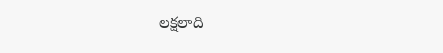లక్షలాది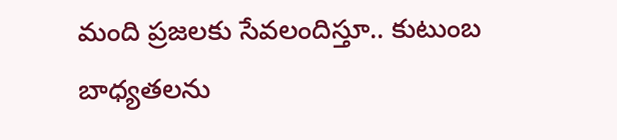మంది ప్రజలకు సేవలందిస్తూ.. కుటుంబ బాధ్యతలను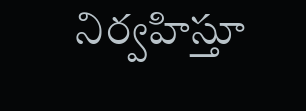నిర్వహిస్తూ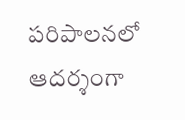పరిపాలనలో ఆదర్శంగా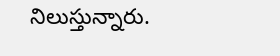నిలుస్తున్నారు.